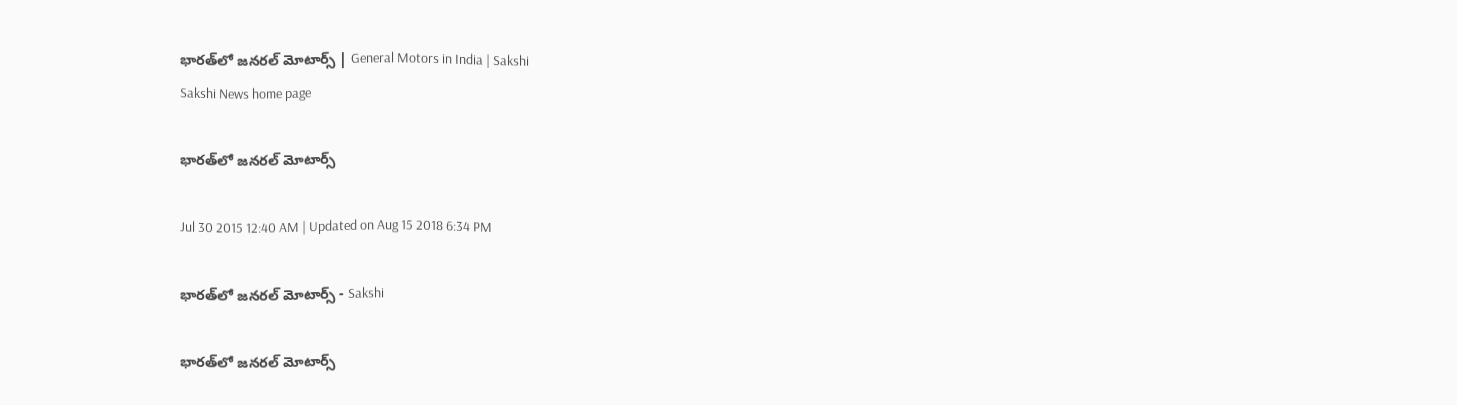భారత్‌లో జనరల్ మోటార్స్ | General Motors in India | Sakshi
Sakshi News home page

భారత్‌లో జనరల్ మోటార్స్

Jul 30 2015 12:40 AM | Updated on Aug 15 2018 6:34 PM

భారత్‌లో జనరల్ మోటార్స్ - Sakshi

భారత్‌లో జనరల్ మోటార్స్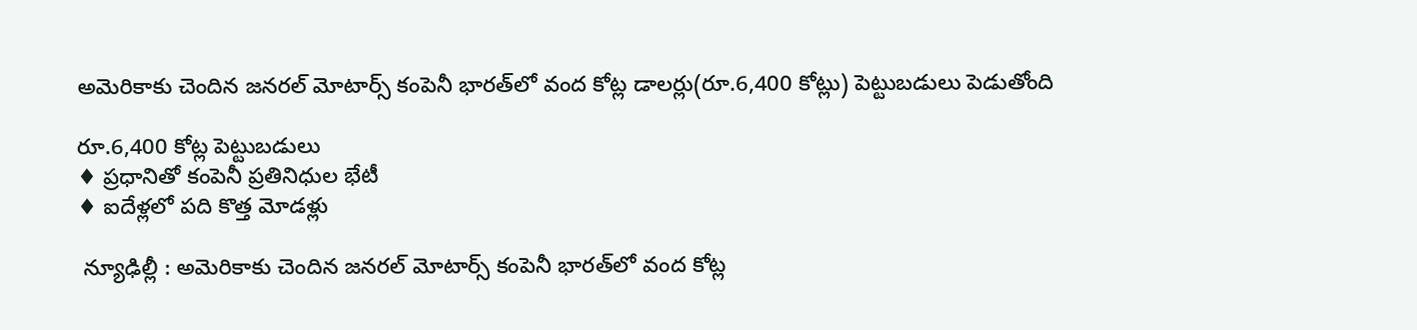అమెరికాకు చెందిన జనరల్ మోటార్స్ కంపెనీ భారత్‌లో వంద కోట్ల డాలర్లు(రూ.6,400 కోట్లు) పెట్టుబడులు పెడుతోంది

రూ.6,400 కోట్ల పెట్టుబడులు
♦ ప్రధానితో కంపెనీ ప్రతినిధుల భేటీ
♦ ఐదేళ్లలో పది కొత్త మోడళ్లు

 న్యూఢిల్లీ : అమెరికాకు చెందిన జనరల్ మోటార్స్ కంపెనీ భారత్‌లో వంద కోట్ల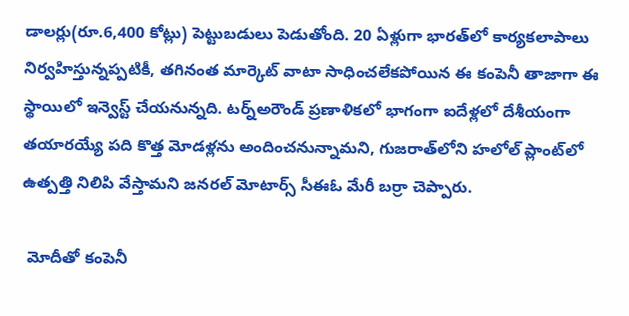డాలర్లు(రూ.6,400 కోట్లు) పెట్టుబడులు పెడుతోంది. 20 ఏళ్లుగా భారత్‌లో కార్యకలాపాలు నిర్వహిస్తున్నప్పటికీ, తగినంత మార్కెట్ వాటా సాధించలేకపోయిన ఈ కంపెనీ తాజాగా ఈ స్థాయిలో ఇన్వెస్ట్ చేయనున్నది. టర్న్‌అరౌండ్ ప్రణాళికలో భాగంగా ఐదేళ్లలో దేశీయంగా తయారయ్యే పది కొత్త మోడళ్లను అందించనున్నామని, గుజరాత్‌లోని హలోల్ ప్లాంట్‌లో ఉత్పత్తి నిలిపి వేస్తామని జనరల్ మోటార్స్ సీఈఓ మేరీ బర్రా చెప్పారు.

 మోదీతో కంపెనీ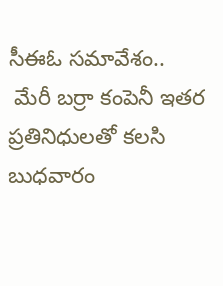సీఈఓ సమావేశం..
 మేరీ బర్రా కంపెనీ ఇతర ప్రతినిధులతో కలసి బుధవారం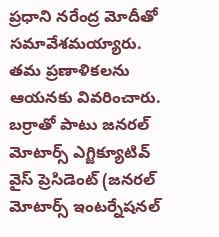ప్రధాని నరేంద్ర మోదీతో సమావేశమయ్యారు. తమ ప్రణాళికలను ఆయనకు వివరించారు. బర్రాతో పాటు జనరల్ మోటార్స్ ఎగ్జిక్యూటివ్ వైస్ ప్రెసిడెంట్ (జనరల్ మోటార్స్ ఇంటర్నేషనల్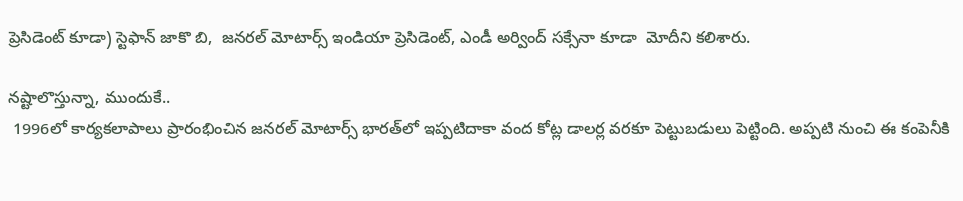ప్రెసిడెంట్ కూడా) స్టెఫాన్ జాకొ బి,  జనరల్ మోటార్స్ ఇండియా ప్రెసిడెంట్, ఎండీ అర్వింద్ సక్సేనా కూడా  మోదీని కలిశారు.

నష్టాలొస్తున్నా, ముందుకే..
 1996లో కార్యకలాపాలు ప్రారంభించిన జనరల్ మోటార్స్ భారత్‌లో ఇప్పటిదాకా వంద కోట్ల డాలర్ల వరకూ పెట్టుబడులు పెట్టింది. అప్పటి నుంచి ఈ కంపెనీకి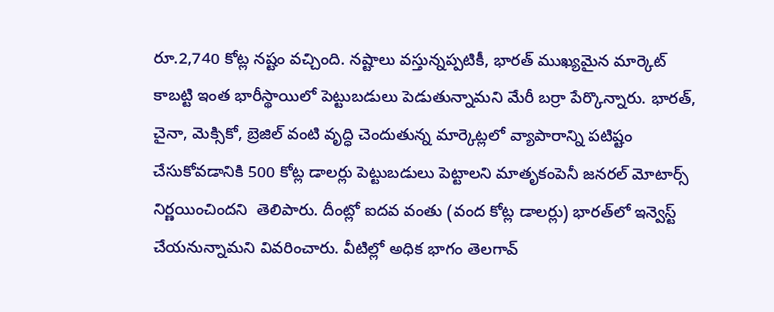రూ.2,740 కోట్ల నష్టం వచ్చింది. నష్టాలు వస్తున్నప్పటికీ, భారత్ ముఖ్యమైన మార్కెట్ కాబట్టి ఇంత భారీస్థాయిలో పెట్టుబడులు పెడుతున్నామని మేరీ బర్రా పేర్కొన్నారు. భారత్, చైనా, మెక్సికో, బ్రెజిల్ వంటి వృద్ధి చెందుతున్న మార్కెట్లలో వ్యాపారాన్ని పటిష్టం చేసుకోవడానికి 500 కోట్ల డాలర్లు పెట్టుబడులు పెట్టాలని మాతృకంపెనీ జనరల్ మోటార్స్ నిర్ణయించిందని  తెలిపారు. దీంట్లో ఐదవ వంతు (వంద కోట్ల డాలర్లు) భారత్‌లో ఇన్వెస్ట్ చేయనున్నామని వివరించారు. వీటిల్లో అధిక భాగం తెలగావ్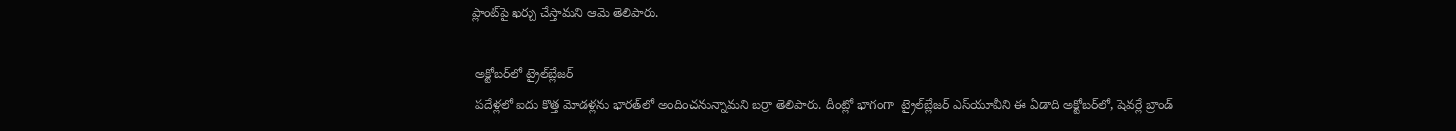ప్లాంట్‌పై ఖర్చు చేస్తామని ఆమె తెలిపారు.

 అక్టోబర్‌లో ట్రైల్‌బ్లేజర్
 పదేళ్లలో ఐదు కొత్త మోడళ్లను భారత్‌లో అందించనున్నామని బర్రా తెలిపారు. దీంట్లో భాగంగా  ట్రైల్‌బ్లేజర్ ఎస్‌యూవీని ఈ ఏడాది అక్టోబర్‌లో, షెవర్లే బ్రాండ్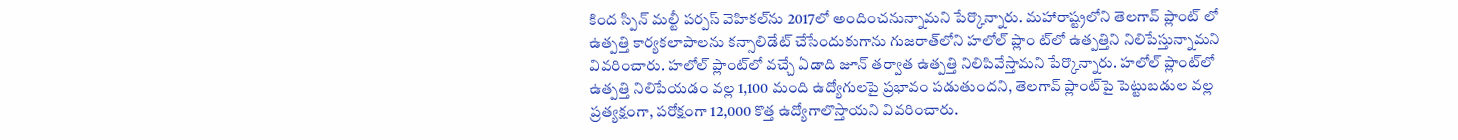కింద స్పిన్ మల్టీ పర్పస్ వెహికల్‌ను 2017లో అందించనున్నామని పేర్కొన్నారు. మహారాష్ట్రలోని తెలగావ్ ప్లాంట్ లో ఉత్పత్తి కార్యకలాపాలను కన్సాలిడేట్ చేసేందుకుగాను గుజరాత్‌లోని హలోల్ ప్లాం ట్‌లో ఉత్పత్తిని నిలిపేస్తున్నామని వివరించారు. హలోల్ ప్లాంట్‌లో వచ్చే ఏడాది జూన్ తర్వాత ఉత్పత్తి నిలిపివేస్తామని పేర్కొన్నారు. హలోల్ ప్లాంట్‌లో ఉత్పత్తి నిలిపేయడం వల్ల 1,100 మంది ఉద్యోగులపై ప్రభావం పడుతుందని, తెలగావ్ ప్లాంట్‌పై పెట్టుబడుల వల్ల ప్రత్యక్షంగా, పరోక్షంగా 12,000 కొత్త ఉద్యోగాలొస్తాయని వివరించారు.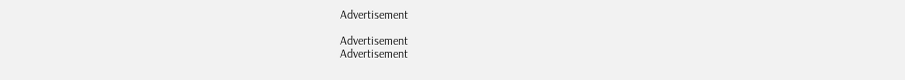Advertisement

Advertisement
Advertisement